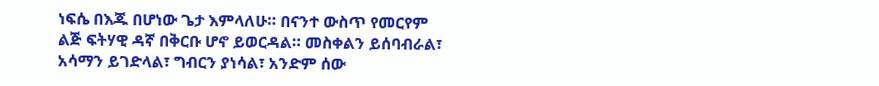ነፍሴ በእጁ በሆነው ጌታ እምላለሁ። በናንተ ውስጥ የመርየም ልጅ ፍትሃዊ ዳኛ በቅርቡ ሆኖ ይወርዳል። መስቀልን ይሰባብራል፣ አሳማን ይገድላል፣ ግብርን ያነሳል፣ አንድም ሰው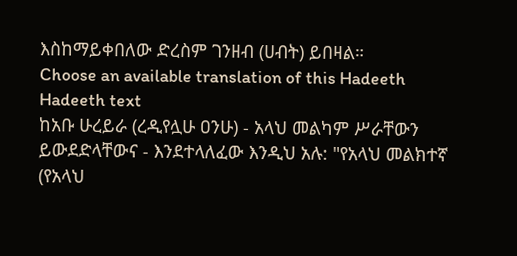እስከማይቀበለው ድረስም ገንዘብ (ሀብት) ይበዛል።
Choose an available translation of this Hadeeth
Hadeeth text
ከአቡ ሁረይራ (ረዲየሏሁ ዐንሁ) - አላህ መልካም ሥራቸውን ይውደድላቸውና - እንደተላለፈው እንዲህ አሉ: "የአላህ መልክተኛ (የአላህ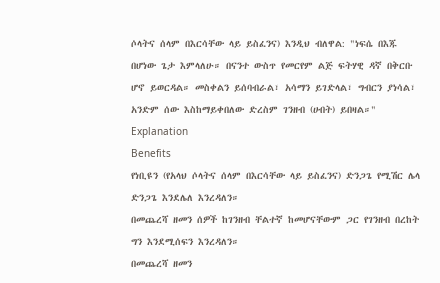ሶላትና ሰላም በእርሳቸው ላይ ይስፈንና) እንዲህ ብለዋል: "ነፍሴ በእጁ በሆነው ጌታ እምላለሁ። በናንተ ውስጥ የመርየም ልጅ ፍትሃዊ ዳኛ በቅርቡ ሆኖ ይወርዳል። መስቀልን ይሰባብራል፣ አሳማን ይገድላል፣ ግብርን ያነሳል፣ አንድም ሰው እስከማይቀበለው ድረስም ገንዘብ (ሀብት) ይበዛል።"
Explanation
Benefits
የነቢዩን (የአላህ ሶላትና ሰላም በእርሳቸው ላይ ይስፈንና) ድንጋጌ የሚሽር ሌላ ድንጋጌ እንደሌለ እንረዳለን።
በመጨረሻ ዘመን ሰዎች ከገንዘብ ቸልተኛ ከመሆናቸውም ጋር የገንዘብ በረከት ግን እንደሚሰፍን እንረዳለን።
በመጨረሻ ዘመን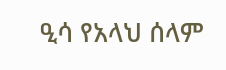ዒሳ የአላህ ሰላም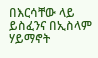በእርሳቸው ላይ ይስፈንና በኢስላም ሃይማኖት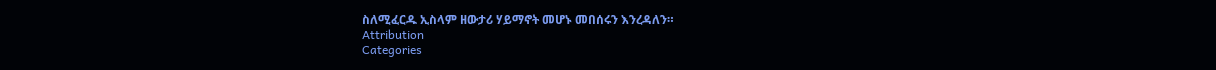ስለሚፈርዱ ኢስላም ዘውታሪ ሃይማኖት መሆኑ መበሰሩን እንረዳለን።
Attribution
Categories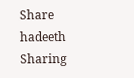Share hadeeth
Sharing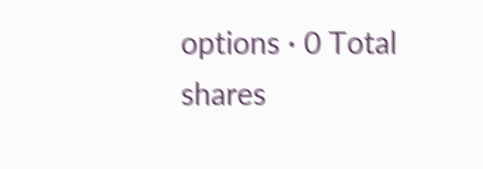options · 0 Total shares